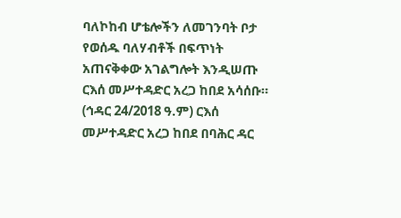ባለኮከብ ሆቴሎችን ለመገንባት ቦታ የወሰዱ ባለሃብቶች በፍጥነት አጠናቅቀው አገልግሎት እንዲሠጡ ርእሰ መሥተዳድር አረጋ ከበደ አሳሰቡ።
(ኅዳር 24/2018 ዓ.ም) ርእሰ መሥተዳድር አረጋ ከበደ በባሕር ዳር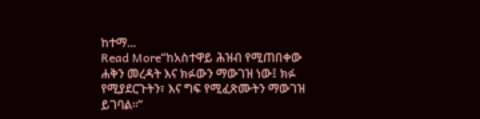ከተማ...
Read More“ከአስተዋይ ሕዝብ የሚጠበቀው ሐቅን መረዳት እና ክፉውን ማውገዝ ነው፤ ክፉ የሚያደርጉትን፣ እና ግፍ የሚፈጽሙትን ማውገዝ ይገባል።”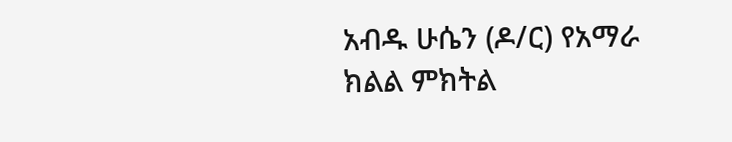አብዱ ሁሴን (ዶ/ር) የአማራ ክልል ምክትል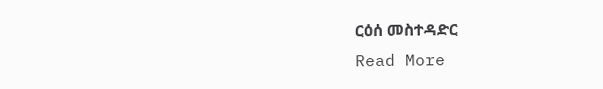ርዕሰ መስተዳድር
Read More